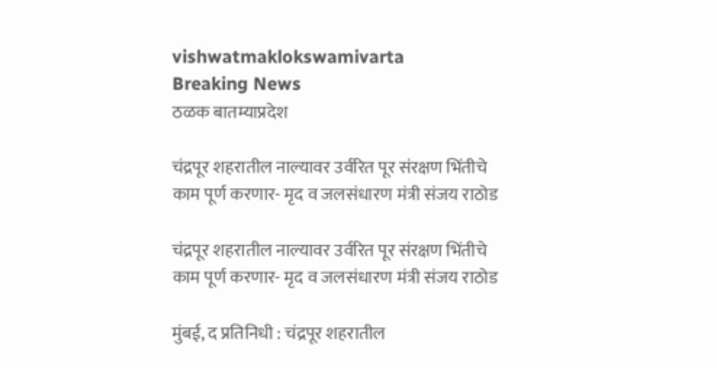vishwatmaklokswamivarta
Breaking News
ठळक बातम्याप्रदेश

चंद्रपूर शहरातील नाल्यावर उर्वरित पूर संरक्षण भिंतीचे काम पूर्ण करणार- मृद व जलसंधारण मंत्री संजय राठोड

चंद्रपूर शहरातील नाल्यावर उर्वरित पूर संरक्षण भिंतीचे काम पूर्ण करणार- मृद व जलसंधारण मंत्री संजय राठोड

मुंबई, द प्रतिनिधी : चंद्रपूर शहरातील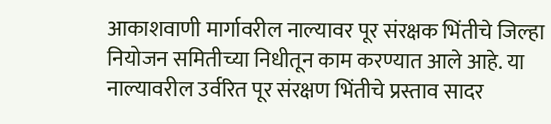आकाशवाणी मार्गावरील नाल्यावर पूर संरक्षक भिंतीचे जिल्हा नियोजन समितीच्या निधीतून काम करण्यात आले आहे. या नाल्यावरील उर्वरित पूर संरक्षण भिंतीचे प्रस्ताव सादर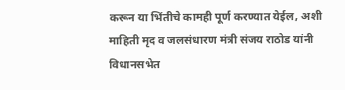करून या भिंतीचे कामही पूर्ण करण्यात येईल, अशी माहिती मृद व जलसंधारण मंत्री संजय राठोड यांनी विधानसभेत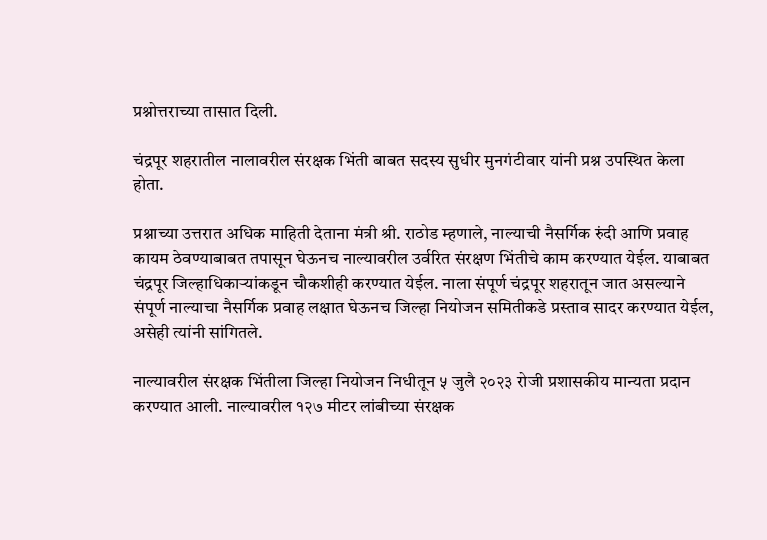प्रश्नोत्तराच्या तासात दिली.

चंद्रपूर शहरातील नालावरील संरक्षक भिंती बाबत सदस्य सुधीर मुनगंटीवार यांनी प्रश्न उपस्थित केला होता.

प्रश्नाच्या उत्तरात अधिक माहिती देताना मंत्री श्री. राठोड म्हणाले, नाल्याची नैसर्गिक रुंदी आणि प्रवाह कायम ठेवण्याबाबत तपासून घेऊनच नाल्यावरील उर्वरित संरक्षण भिंतीचे काम करण्यात येईल. याबाबत चंद्रपूर जिल्हाधिकाऱ्यांकडून चौकशीही करण्यात येईल. नाला संपूर्ण चंद्रपूर शहरातून जात असल्याने संपूर्ण नाल्याचा नैसर्गिक प्रवाह लक्षात घेऊनच जिल्हा नियोजन समितीकडे प्रस्ताव सादर करण्यात येईल, असेही त्यांनी सांगितले.

नाल्यावरील संरक्षक भिंतीला जिल्हा नियोजन निधीतून ५ जुलै २०२३ रोजी प्रशासकीय मान्यता प्रदान करण्यात आली. नाल्यावरील १२७ मीटर लांबीच्या संरक्षक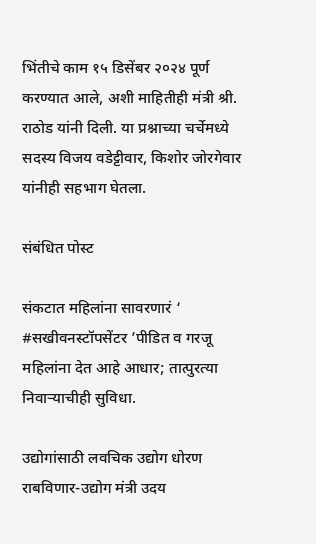भिंतीचे काम १५ डिसेंबर २०२४ पूर्ण करण्यात आले, अशी माहितीही मंत्री श्री. राठोड यांनी दिली. या प्रश्नाच्या चर्चेमध्ये सदस्य विजय वडेट्टीवार, किशोर जोरगेवार यांनीही सहभाग घेतला.

संबंधित पोस्ट

संकटात महिलांना सावरणारं ‘ #सखीवनस्टॉपसेंटर ’पीडित व गरजू महिलांना देत आहे आधार; तात्पुरत्या निवाऱ्याचीही सुविधा.

उद्योगांसाठी लवचिक उद्योग धोरण राबविणार-उद्योग मंत्री उदय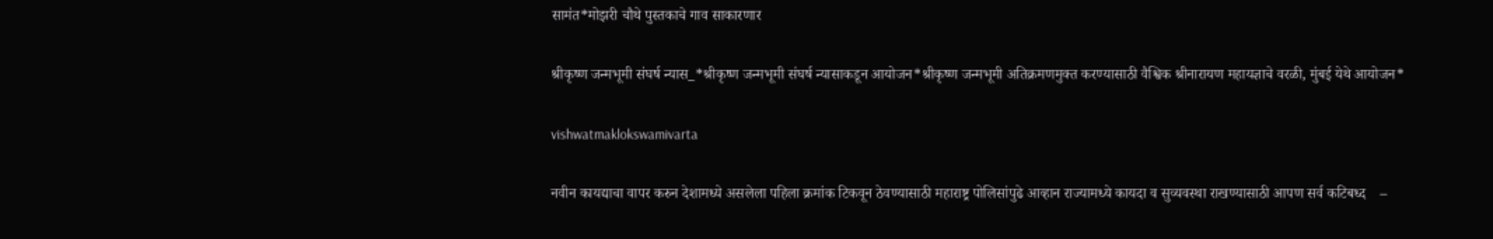सामंत*मोझरी चौथे पुस्तकाचे गाव साकारणार

श्रीकृष्ण जन्मभूमी संघर्ष न्यास_*श्रीकृष्ण जन्मभूमी संघर्ष न्यासाकडून आयोजन*श्रीकृष्ण जन्मभूमी अतिक्रमणमुक्त करण्यासाठी वैश्विक श्रीनारायण महायज्ञाचे वरळी, मुंबई येथे आयोजन*

vishwatmaklokswamivarta

नवीन कायद्याचा वापर करुन देशामध्ये असलेला पहिला क्रमांक टिकवून ठेवण्यासाठी महाराष्ट्र पोलिसांपुढे आव्हान राज्यामध्ये कायदा व सुव्यवस्था राखण्यासाठी आपण सर्व कटिबध्द    –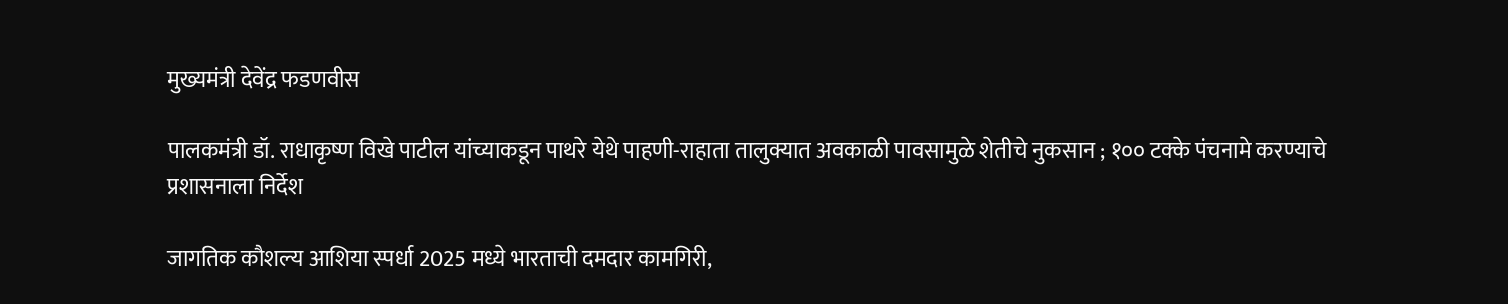मुख्यमंत्री देवेंद्र फडणवीस

पालकमंत्री डॉ. राधाकृष्ण विखे पाटील यांच्याकडून पाथरे येथे पाहणी-राहाता तालुक्यात अवकाळी पावसामुळे शेतीचे नुकसान ; १०० टक्के पंचनामे करण्याचे प्रशासनाला निर्देश

जागतिक कौशल्य आशिया स्पर्धा 2025 मध्ये भारताची दमदार कामगिरी,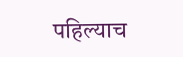पहिल्याच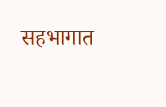सहभागात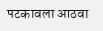पटकावला आठवा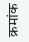क्रमांक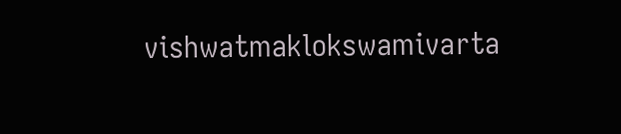vishwatmaklokswamivarta